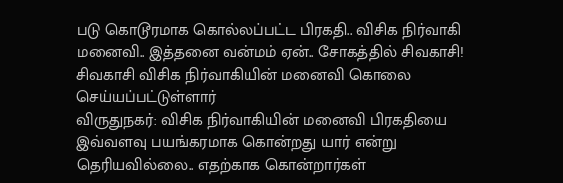படு கொடூரமாக கொல்லப்பட்ட பிரகதி.. விசிக நிர்வாகி மனைவி.. இத்தனை வன்மம் ஏன்.. சோகத்தில் சிவகாசி!
சிவகாசி விசிக நிர்வாகியின் மனைவி கொலை செய்யப்பட்டுள்ளார்
விருதுநகர்: விசிக நிர்வாகியின் மனைவி பிரகதியை இவ்வளவு பயங்கரமாக கொன்றது யார் என்று தெரியவில்லை.. எதற்காக கொன்றார்கள்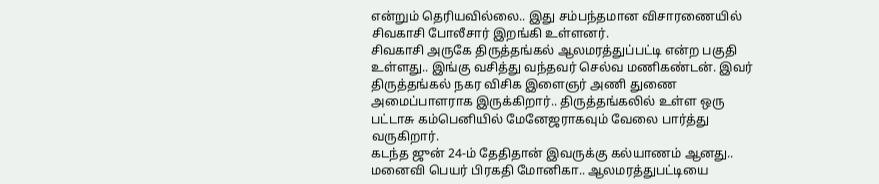என்றும் தெரியவில்லை.. இது சம்பந்தமான விசாரணையில் சிவகாசி போலீசார் இறங்கி உள்ளனர்.
சிவகாசி அருகே திருத்தங்கல் ஆலமரத்துப்பட்டி என்ற பகுதி உள்ளது.. இங்கு வசித்து வந்தவர் செல்வ மணிகண்டன். இவர் திருத்தங்கல் நகர விசிக இளைஞர் அணி துணை அமைப்பாளராக இருக்கிறார்.. திருத்தங்கலில் உள்ள ஒரு பட்டாசு கம்பெனியில் மேனேஜராகவும் வேலை பார்த்து வருகிறார்.
கடந்த ஜுன் 24-ம் தேதிதான் இவருக்கு கல்யாணம் ஆனது.. மனைவி பெயர் பிரகதி மோனிகா.. ஆலமரத்துபட்டியை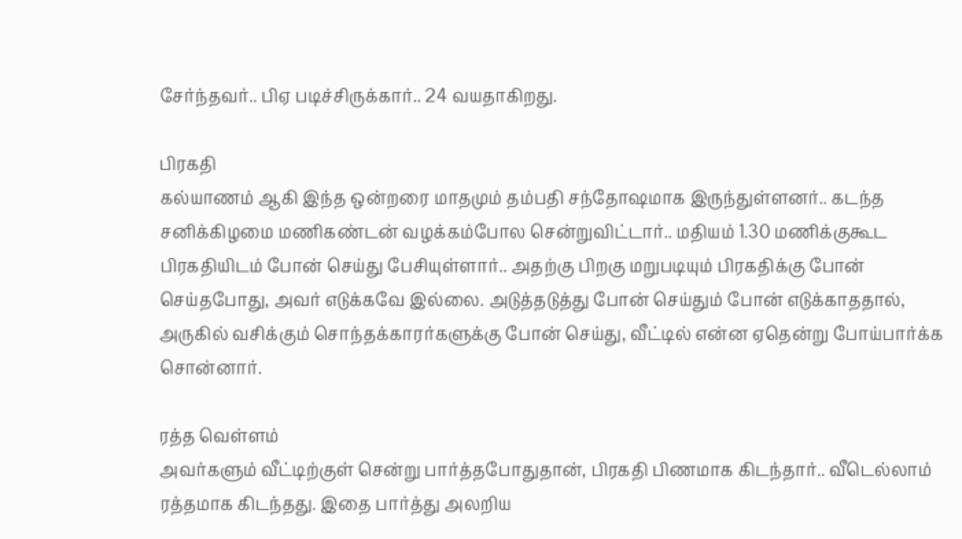சேர்ந்தவர்.. பிஏ படிச்சிருக்கார்.. 24 வயதாகிறது.

பிரகதி
கல்யாணம் ஆகி இந்த ஒன்றரை மாதமும் தம்பதி சந்தோஷமாக இருந்துள்ளனர்.. கடந்த சனிக்கிழமை மணிகண்டன் வழக்கம்போல சென்றுவிட்டார்.. மதியம் 1.30 மணிக்குகூட பிரகதியிடம் போன் செய்து பேசியுள்ளார்.. அதற்கு பிறகு மறுபடியும் பிரகதிக்கு போன் செய்தபோது, அவர் எடுக்கவே இல்லை. அடுத்தடுத்து போன் செய்தும் போன் எடுக்காததால், அருகில் வசிக்கும் சொந்தக்காரர்களுக்கு போன் செய்து, வீட்டில் என்ன ஏதென்று போய்பார்க்க சொன்னார்.

ரத்த வெள்ளம்
அவர்களும் வீட்டிற்குள் சென்று பார்த்தபோதுதான், பிரகதி பிணமாக கிடந்தார்.. வீடெல்லாம் ரத்தமாக கிடந்தது. இதை பார்த்து அலறிய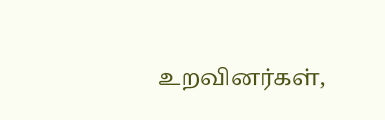உறவினர்கள்,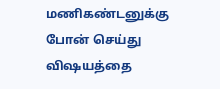மணிகண்டனுக்கு போன் செய்து விஷயத்தை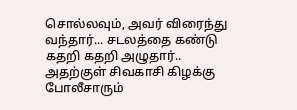சொல்லவும், அவர் விரைந்து வந்தார்... சடலத்தை கண்டு கதறி கதறி அழுதார்.. அதற்குள் சிவகாசி கிழக்கு போலீசாரும்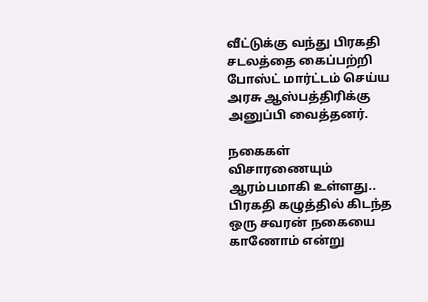வீட்டுக்கு வந்து பிரகதி சடலத்தை கைப்பற்றி போஸ்ட் மார்ட்டம் செய்ய அரசு ஆஸ்பத்திரிக்கு அனுப்பி வைத்தனர்.

நகைகள்
விசாரணையும் ஆரம்பமாகி உள்ளது.. பிரகதி கழுத்தில் கிடந்த ஒரு சவரன் நகையை காணோம் என்று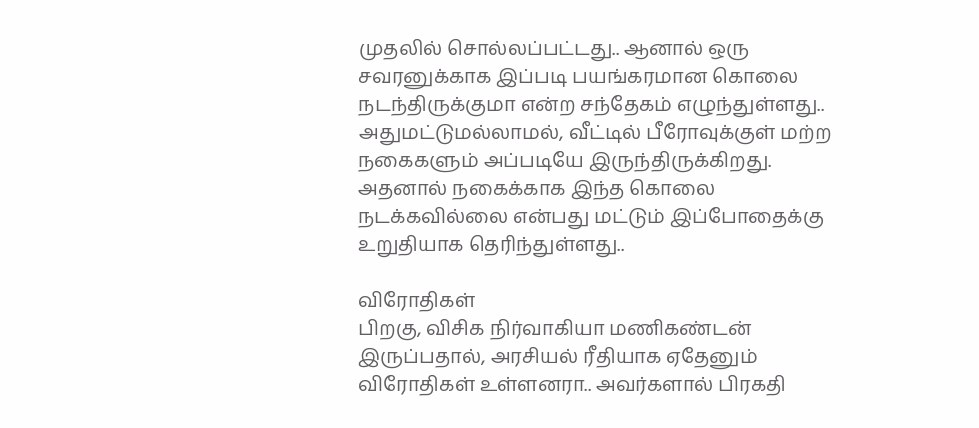முதலில் சொல்லப்பட்டது.. ஆனால் ஒரு சவரனுக்காக இப்படி பயங்கரமான கொலை நடந்திருக்குமா என்ற சந்தேகம் எழுந்துள்ளது.. அதுமட்டுமல்லாமல், வீட்டில் பீரோவுக்குள் மற்ற நகைகளும் அப்படியே இருந்திருக்கிறது. அதனால் நகைக்காக இந்த கொலை நடக்கவில்லை என்பது மட்டும் இப்போதைக்கு உறுதியாக தெரிந்துள்ளது..

விரோதிகள்
பிறகு, விசிக நிர்வாகியா மணிகண்டன் இருப்பதால், அரசியல் ரீதியாக ஏதேனும் விரோதிகள் உள்ளனரா.. அவர்களால் பிரகதி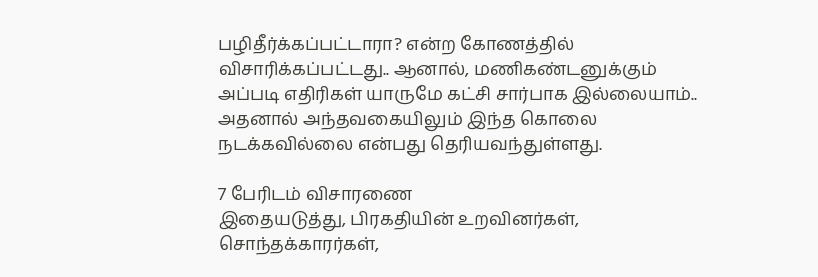பழிதீர்க்கப்பட்டாரா? என்ற கோணத்தில் விசாரிக்கப்பட்டது.. ஆனால், மணிகண்டனுக்கும் அப்படி எதிரிகள் யாருமே கட்சி சார்பாக இல்லையாம்.. அதனால் அந்தவகையிலும் இந்த கொலை நடக்கவில்லை என்பது தெரியவந்துள்ளது.

7 பேரிடம் விசாரணை
இதையடுத்து, பிரகதியின் உறவினர்கள், சொந்தக்காரர்கள்,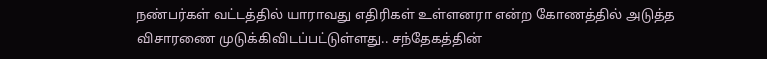நண்பர்கள் வட்டத்தில் யாராவது எதிரிகள் உள்ளனரா என்ற கோணத்தில் அடுத்த விசாரணை முடுக்கிவிடப்பட்டுள்ளது.. சந்தேகத்தின்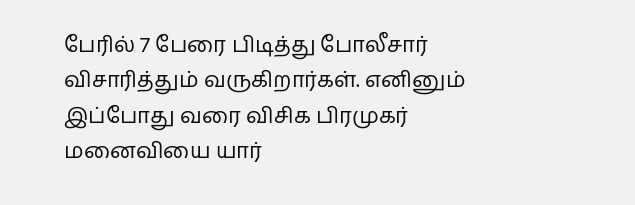பேரில் 7 பேரை பிடித்து போலீசார் விசாரித்தும் வருகிறார்கள். எனினும் இப்போது வரை விசிக பிரமுகர் மனைவியை யார்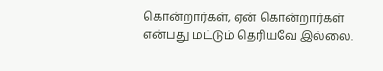கொன்றார்கள், ஏன் கொன்றார்கள் என்பது மட்டும் தெரியவே இல்லை.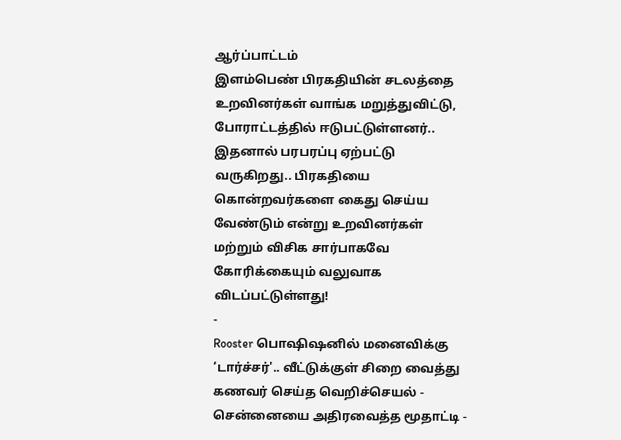ஆர்ப்பாட்டம்
இளம்பெண் பிரகதியின் சடலத்தை உறவினர்கள் வாங்க மறுத்துவிட்டு, போராட்டத்தில் ஈடுபட்டுள்ளனர்.. இதனால் பரபரப்பு ஏற்பட்டு வருகிறது.. பிரகதியை கொன்றவர்களை கைது செய்ய வேண்டும் என்று உறவினர்கள் மற்றும் விசிக சார்பாகவே கோரிக்கையும் வலுவாக விடப்பட்டுள்ளது!
-
Rooster பொஷிஷனில் மனைவிக்கு ‘டார்ச்சர்'.. வீட்டுக்குள் சிறை வைத்து கணவர் செய்த வெறிச்செயல் -
சென்னையை அதிரவைத்த மூதாட்டி -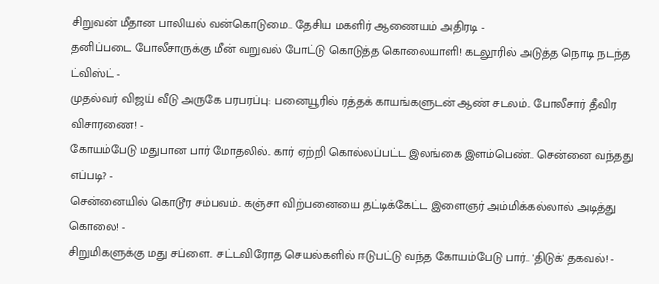சிறுவன் மீதான பாலியல் வன்கொடுமை.. தேசிய மகளிர் ஆணையம் அதிரடி -
தனிப்படை போலீசாருக்கு மீன் வறுவல் போட்டு கொடுத்த கொலையாளி! கடலூரில் அடுத்த நொடி நடந்த ட்விஸ்ட் -
முதல்வர் விஜய் வீடு அருகே பரபரப்பு: பனையூரில் ரத்தக் காயங்களுடன் ஆண் சடலம்.. போலீசார் தீவிர விசாரணை! -
கோயம்பேடு மதுபான பார் மோதலில்.. கார் ஏற்றி கொல்லப்பட்ட இலங்கை இளம்பெண்.. சென்னை வந்தது எப்படி? -
சென்னையில் கொடூர சம்பவம்.. கஞ்சா விற்பனையை தட்டிக்கேட்ட இளைஞர் அம்மிக்கல்லால் அடித்து கொலை! -
சிறுமிகளுக்கு மது சப்ளை.. சட்டவிரோத செயல்களில் ஈடுபட்டு வந்த கோயம்பேடு பார்.. 'திடுக்' தகவல்! -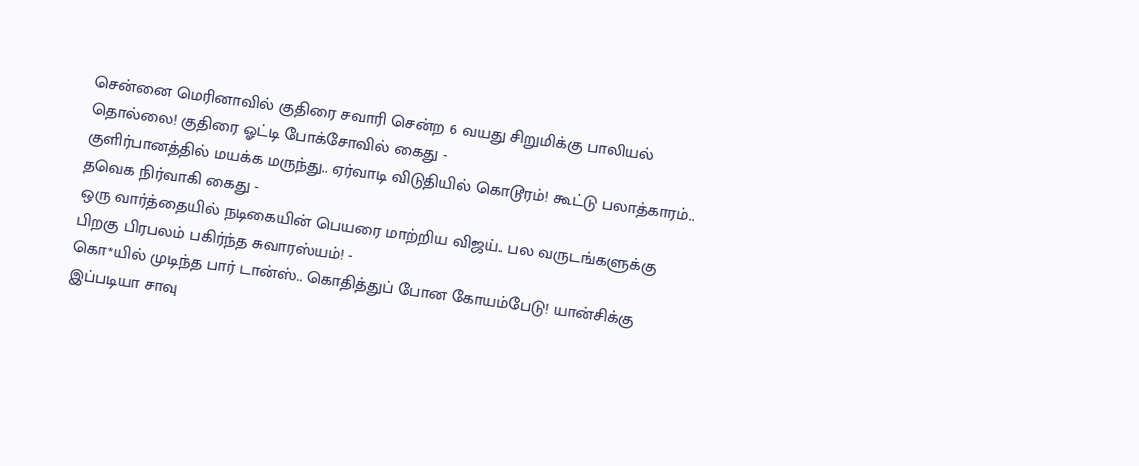சென்னை மெரினாவில் குதிரை சவாரி சென்ற 6 வயது சிறுமிக்கு பாலியல் தொல்லை! குதிரை ஓட்டி போக்சோவில் கைது -
குளிர்பானத்தில் மயக்க மருந்து.. ஏர்வாடி விடுதியில் கொடூரம்! கூட்டு பலாத்காரம்.. தவெக நிர்வாகி கைது -
ஒரு வார்த்தையில் நடிகையின் பெயரை மாற்றிய விஜய்.. பல வருடங்களுக்கு பிறகு பிரபலம் பகிர்ந்த சுவாரஸ்யம்! -
கொ*யில் முடிந்த பார் டான்ஸ்.. கொதித்துப் போன கோயம்பேடு! யான்சிக்கு இப்படியா சாவு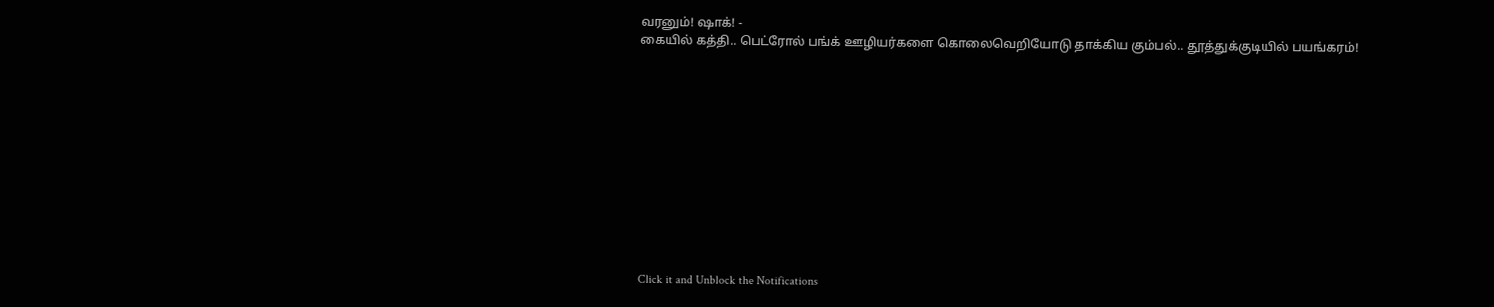வரனும்! ஷாக்! -
கையில் கத்தி.. பெட்ரோல் பங்க் ஊழியர்களை கொலைவெறியோடு தாக்கிய கும்பல்.. தூத்துக்குடியில் பயங்கரம்!












Click it and Unblock the Notifications